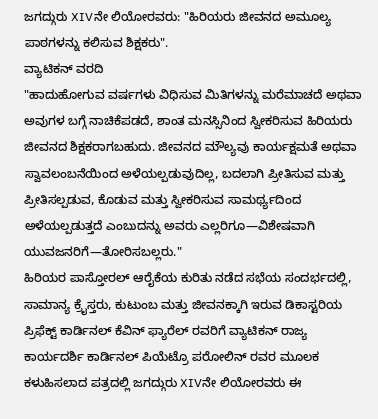ಜಗದ್ಗುರು XIVನೇ ಲಿಯೋರವರು: "ಹಿರಿಯರು ಜೀವನದ ಅಮೂಲ್ಯ ಪಾಠಗಳನ್ನು ಕಲಿಸುವ ಶಿಕ್ಷಕರು".
ವ್ಯಾಟಿಕನ್ ವರದಿ
"ಹಾದುಹೋಗುವ ವರ್ಷಗಳು ವಿಧಿಸುವ ಮಿತಿಗಳನ್ನು ಮರೆಮಾಚದೆ ಅಥವಾ ಅವುಗಳ ಬಗ್ಗೆ ನಾಚಿಕೆಪಡದೆ, ಶಾಂತ ಮನಸ್ಸಿನಿಂದ ಸ್ವೀಕರಿಸುವ ಹಿರಿಯರು ಜೀವನದ ಶಿಕ್ಷಕರಾಗಬಹುದು. ಜೀವನದ ಮೌಲ್ಯವು ಕಾರ್ಯಕ್ಷಮತೆ ಅಥವಾ ಸ್ವಾವಲಂಬನೆಯಿಂದ ಅಳೆಯಲ್ಪಡುವುದಿಲ್ಲ, ಬದಲಾಗಿ ಪ್ರೀತಿಸುವ ಮತ್ತು ಪ್ರೀತಿಸಲ್ಪಡುವ, ಕೊಡುವ ಮತ್ತು ಸ್ವೀಕರಿಸುವ ಸಾಮರ್ಥ್ಯದಿಂದ ಅಳೆಯಲ್ಪಡುತ್ತದೆ ಎಂಬುದನ್ನು ಅವರು ಎಲ್ಲರಿಗೂ—ವಿಶೇಷವಾಗಿ ಯುವಜನರಿಗೆ—ತೋರಿಸಬಲ್ಲರು."
ಹಿರಿಯರ ಪಾಸ್ತೋರಲ್ ಆರೈಕೆಯ ಕುರಿತು ನಡೆದ ಸಭೆಯ ಸಂದರ್ಭದಲ್ಲಿ, ಸಾಮಾನ್ಯ ಕ್ರೈಸ್ತರು, ಕುಟುಂಬ ಮತ್ತು ಜೀವನಕ್ಕಾಗಿ ಇರುವ ಡಿಕಾಸ್ಟರಿಯ ಪ್ರಿಫೆಕ್ಟ್ ಕಾರ್ಡಿನಲ್ ಕೆವಿನ್ ಫ್ಯಾರೆಲ್ ರವರಿಗೆ ವ್ಯಾಟಿಕನ್ ರಾಜ್ಯ ಕಾರ್ಯದರ್ಶಿ ಕಾರ್ಡಿನಲ್ ಪಿಯೆಟ್ರೊ ಪರೋಲಿನ್ ರವರ ಮೂಲಕ ಕಳುಹಿಸಲಾದ ಪತ್ರದಲ್ಲಿ ಜಗದ್ಗುರು XIVನೇ ಲಿಯೋರವರು ಈ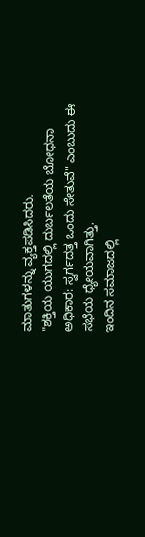ಮಾತುಗಳನ್ನು ವ್ಯಕ್ತಪಡಿಸಿದರು.
"ಶಕ್ತಿಯ ಯುಗದಲ್ಲಿ ದುರ್ಬಲತೆಯ ಬೋಧನಾ ಅಧಿಕಾರ: ಸ್ವರ್ಗದತ್ತ ಒಂದು ಸೇತುವೆ" ಎಂಬುದು ಈ ಸಭೆಯ ಧ್ಯೇಯವಾಗಿತ್ತು.
ಇಂದಿನ ಸಮಾಜದಲ್ಲಿ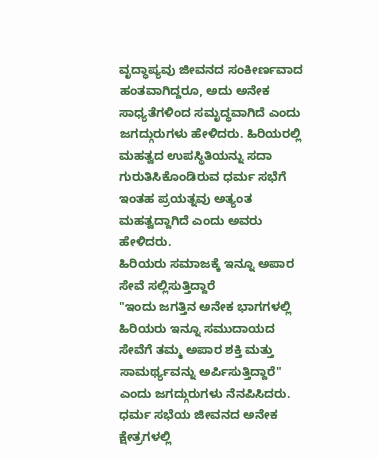ವೃದ್ಧಾಪ್ಯವು ಜೀವನದ ಸಂಕೀರ್ಣವಾದ ಹಂತವಾಗಿದ್ದರೂ, ಅದು ಅನೇಕ ಸಾಧ್ಯತೆಗಳಿಂದ ಸಮೃದ್ಧವಾಗಿದೆ ಎಂದು ಜಗದ್ಗುರುಗಳು ಹೇಳಿದರು. ಹಿರಿಯರಲ್ಲಿ ಮಹತ್ವದ ಉಪಸ್ಥಿತಿಯನ್ನು ಸದಾ ಗುರುತಿಸಿಕೊಂಡಿರುವ ಧರ್ಮ ಸಭೆಗೆ ಇಂತಹ ಪ್ರಯತ್ನವು ಅತ್ಯಂತ ಮಹತ್ವದ್ದಾಗಿದೆ ಎಂದು ಅವರು ಹೇಳಿದರು.
ಹಿರಿಯರು ಸಮಾಜಕ್ಕೆ ಇನ್ನೂ ಅಪಾರ ಸೇವೆ ಸಲ್ಲಿಸುತ್ತಿದ್ದಾರೆ
"ಇಂದು ಜಗತ್ತಿನ ಅನೇಕ ಭಾಗಗಳಲ್ಲಿ ಹಿರಿಯರು ಇನ್ನೂ ಸಮುದಾಯದ ಸೇವೆಗೆ ತಮ್ಮ ಅಪಾರ ಶಕ್ತಿ ಮತ್ತು ಸಾಮರ್ಥ್ಯವನ್ನು ಅರ್ಪಿಸುತ್ತಿದ್ದಾರೆ" ಎಂದು ಜಗದ್ಗುರುಗಳು ನೆನಪಿಸಿದರು.
ಧರ್ಮ ಸಭೆಯ ಜೀವನದ ಅನೇಕ ಕ್ಷೇತ್ರಗಳಲ್ಲಿ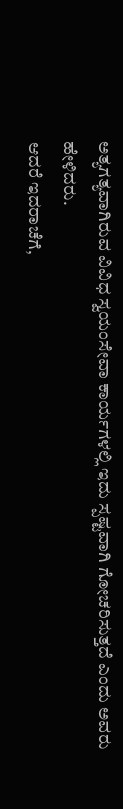ಅತ್ಯಗತ್ಯವಾಗಿರುವ ವಿವಿಧ ಸ್ವಯಂಸೇವಾ ಕಾರ್ಯಗಳಲ್ಲಿ ಇದು ಸ್ಪಷ್ಟವಾಗಿ ಗೋಚರಿಸುತ್ತದೆ ಎಂದು ಅವರು ಹೇಳಿದರು.
ಆದರೆ ಇದರಾಚೆಗೆ,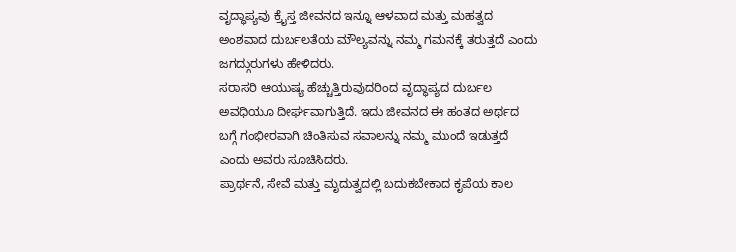ವೃದ್ಧಾಪ್ಯವು ಕ್ರೈಸ್ತ ಜೀವನದ ಇನ್ನೂ ಆಳವಾದ ಮತ್ತು ಮಹತ್ವದ ಅಂಶವಾದ ದುರ್ಬಲತೆಯ ಮೌಲ್ಯವನ್ನು ನಮ್ಮ ಗಮನಕ್ಕೆ ತರುತ್ತದೆ ಎಂದು ಜಗದ್ಗುರುಗಳು ಹೇಳಿದರು.
ಸರಾಸರಿ ಆಯುಷ್ಯ ಹೆಚ್ಚುತ್ತಿರುವುದರಿಂದ ವೃದ್ಧಾಪ್ಯದ ದುರ್ಬಲ ಅವಧಿಯೂ ದೀರ್ಘವಾಗುತ್ತಿದೆ. ಇದು ಜೀವನದ ಈ ಹಂತದ ಅರ್ಥದ ಬಗ್ಗೆ ಗಂಭೀರವಾಗಿ ಚಿಂತಿಸುವ ಸವಾಲನ್ನು ನಮ್ಮ ಮುಂದೆ ಇಡುತ್ತದೆ ಎಂದು ಅವರು ಸೂಚಿಸಿದರು.
ಪ್ರಾರ್ಥನೆ, ಸೇವೆ ಮತ್ತು ಮೃದುತ್ವದಲ್ಲಿ ಬದುಕಬೇಕಾದ ಕೃಪೆಯ ಕಾಲ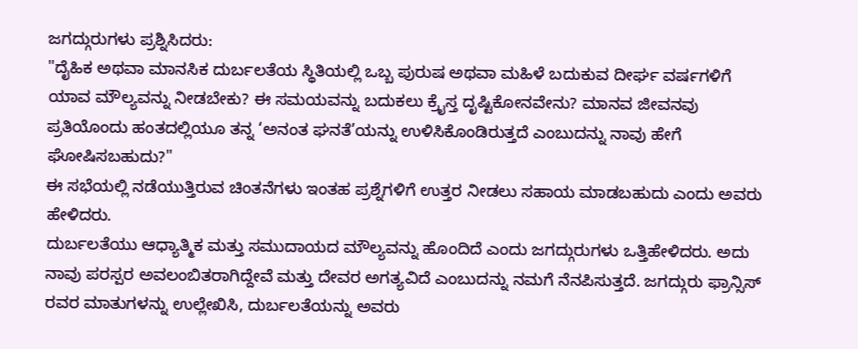ಜಗದ್ಗುರುಗಳು ಪ್ರಶ್ನಿಸಿದರು:
"ದೈಹಿಕ ಅಥವಾ ಮಾನಸಿಕ ದುರ್ಬಲತೆಯ ಸ್ಥಿತಿಯಲ್ಲಿ ಒಬ್ಬ ಪುರುಷ ಅಥವಾ ಮಹಿಳೆ ಬದುಕುವ ದೀರ್ಘ ವರ್ಷಗಳಿಗೆ ಯಾವ ಮೌಲ್ಯವನ್ನು ನೀಡಬೇಕು? ಈ ಸಮಯವನ್ನು ಬದುಕಲು ಕ್ರೈಸ್ತ ದೃಷ್ಟಿಕೋನವೇನು? ಮಾನವ ಜೀವನವು ಪ್ರತಿಯೊಂದು ಹಂತದಲ್ಲಿಯೂ ತನ್ನ ‘ಅನಂತ ಘನತೆ’ಯನ್ನು ಉಳಿಸಿಕೊಂಡಿರುತ್ತದೆ ಎಂಬುದನ್ನು ನಾವು ಹೇಗೆ ಘೋಷಿಸಬಹುದು?"
ಈ ಸಭೆಯಲ್ಲಿ ನಡೆಯುತ್ತಿರುವ ಚಿಂತನೆಗಳು ಇಂತಹ ಪ್ರಶ್ನೆಗಳಿಗೆ ಉತ್ತರ ನೀಡಲು ಸಹಾಯ ಮಾಡಬಹುದು ಎಂದು ಅವರು ಹೇಳಿದರು.
ದುರ್ಬಲತೆಯು ಆಧ್ಯಾತ್ಮಿಕ ಮತ್ತು ಸಮುದಾಯದ ಮೌಲ್ಯವನ್ನು ಹೊಂದಿದೆ ಎಂದು ಜಗದ್ಗುರುಗಳು ಒತ್ತಿಹೇಳಿದರು. ಅದು ನಾವು ಪರಸ್ಪರ ಅವಲಂಬಿತರಾಗಿದ್ದೇವೆ ಮತ್ತು ದೇವರ ಅಗತ್ಯವಿದೆ ಎಂಬುದನ್ನು ನಮಗೆ ನೆನಪಿಸುತ್ತದೆ. ಜಗದ್ಗುರು ಫ್ರಾನ್ಸಿಸ್ ರವರ ಮಾತುಗಳನ್ನು ಉಲ್ಲೇಖಿಸಿ, ದುರ್ಬಲತೆಯನ್ನು ಅವರು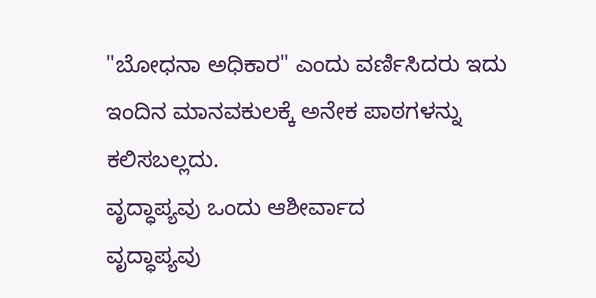"ಬೋಧನಾ ಅಧಿಕಾರ" ಎಂದು ವರ್ಣಿಸಿದರು ಇದು ಇಂದಿನ ಮಾನವಕುಲಕ್ಕೆ ಅನೇಕ ಪಾಠಗಳನ್ನು ಕಲಿಸಬಲ್ಲದು.
ವೃದ್ಧಾಪ್ಯವು ಒಂದು ಆಶೀರ್ವಾದ
ವೃದ್ಧಾಪ್ಯವು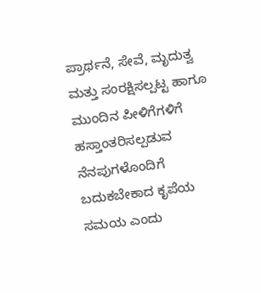ಪ್ರಾರ್ಥನೆ, ಸೇವೆ, ಮೃದುತ್ವ ಮತ್ತು ಸಂರಕ್ಷಿಸಲ್ಪಟ್ಟ ಹಾಗೂ ಮುಂದಿನ ಪೀಳಿಗೆಗಳಿಗೆ ಹಸ್ತಾಂತರಿಸಲ್ಪಡುವ ನೆನಪುಗಳೊಂದಿಗೆ ಬದುಕಬೇಕಾದ ಕೃಪೆಯ ಸಮಯ ಎಂದು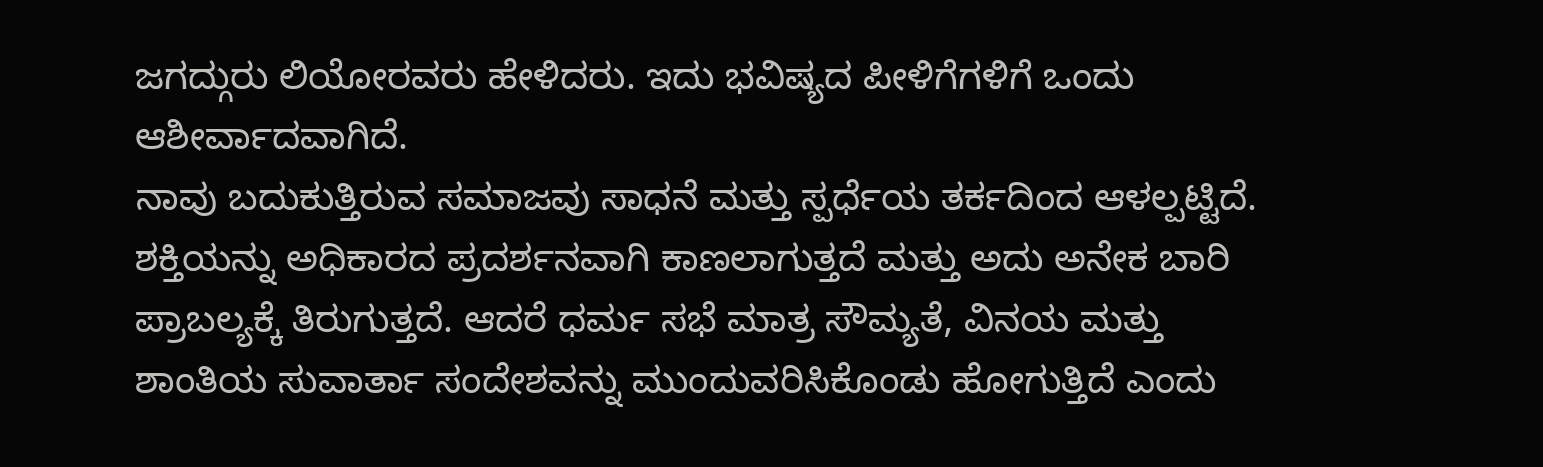ಜಗದ್ಗುರು ಲಿಯೋರವರು ಹೇಳಿದರು. ಇದು ಭವಿಷ್ಯದ ಪೀಳಿಗೆಗಳಿಗೆ ಒಂದು ಆಶೀರ್ವಾದವಾಗಿದೆ.
ನಾವು ಬದುಕುತ್ತಿರುವ ಸಮಾಜವು ಸಾಧನೆ ಮತ್ತು ಸ್ಪರ್ಧೆಯ ತರ್ಕದಿಂದ ಆಳಲ್ಪಟ್ಟಿದೆ. ಶಕ್ತಿಯನ್ನು ಅಧಿಕಾರದ ಪ್ರದರ್ಶನವಾಗಿ ಕಾಣಲಾಗುತ್ತದೆ ಮತ್ತು ಅದು ಅನೇಕ ಬಾರಿ ಪ್ರಾಬಲ್ಯಕ್ಕೆ ತಿರುಗುತ್ತದೆ. ಆದರೆ ಧರ್ಮ ಸಭೆ ಮಾತ್ರ ಸೌಮ್ಯತೆ, ವಿನಯ ಮತ್ತು ಶಾಂತಿಯ ಸುವಾರ್ತಾ ಸಂದೇಶವನ್ನು ಮುಂದುವರಿಸಿಕೊಂಡು ಹೋಗುತ್ತಿದೆ ಎಂದು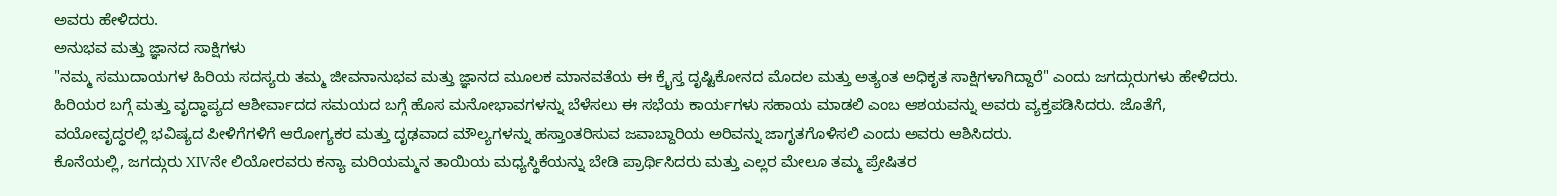ಅವರು ಹೇಳಿದರು.
ಅನುಭವ ಮತ್ತು ಜ್ಞಾನದ ಸಾಕ್ಷಿಗಳು
"ನಮ್ಮ ಸಮುದಾಯಗಳ ಹಿರಿಯ ಸದಸ್ಯರು ತಮ್ಮ ಜೀವನಾನುಭವ ಮತ್ತು ಜ್ಞಾನದ ಮೂಲಕ ಮಾನವತೆಯ ಈ ಕ್ರೈಸ್ತ ದೃಷ್ಟಿಕೋನದ ಮೊದಲ ಮತ್ತು ಅತ್ಯಂತ ಅಧಿಕೃತ ಸಾಕ್ಷಿಗಳಾಗಿದ್ದಾರೆ" ಎಂದು ಜಗದ್ಗುರುಗಳು ಹೇಳಿದರು.
ಹಿರಿಯರ ಬಗ್ಗೆ ಮತ್ತು ವೃದ್ಧಾಪ್ಯದ ಆಶೀರ್ವಾದದ ಸಮಯದ ಬಗ್ಗೆ ಹೊಸ ಮನೋಭಾವಗಳನ್ನು ಬೆಳೆಸಲು ಈ ಸಭೆಯ ಕಾರ್ಯಗಳು ಸಹಾಯ ಮಾಡಲಿ ಎಂಬ ಆಶಯವನ್ನು ಅವರು ವ್ಯಕ್ತಪಡಿಸಿದರು. ಜೊತೆಗೆ, ವಯೋವೃದ್ಧರಲ್ಲಿ ಭವಿಷ್ಯದ ಪೀಳಿಗೆಗಳಿಗೆ ಆರೋಗ್ಯಕರ ಮತ್ತು ದೃಢವಾದ ಮೌಲ್ಯಗಳನ್ನು ಹಸ್ತಾಂತರಿಸುವ ಜವಾಬ್ದಾರಿಯ ಅರಿವನ್ನು ಜಾಗೃತಗೊಳಿಸಲಿ ಎಂದು ಅವರು ಆಶಿಸಿದರು.
ಕೊನೆಯಲ್ಲಿ, ಜಗದ್ಗುರು XIVನೇ ಲಿಯೋರವರು ಕನ್ಯಾ ಮರಿಯಮ್ಮನ ತಾಯಿಯ ಮಧ್ಯಸ್ಥಿಕೆಯನ್ನು ಬೇಡಿ ಪ್ರಾರ್ಥಿಸಿದರು ಮತ್ತು ಎಲ್ಲರ ಮೇಲೂ ತಮ್ಮ ಪ್ರೇಷಿತರ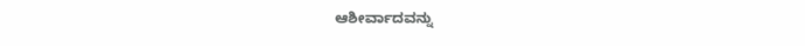ಆಶೀರ್ವಾದವನ್ನು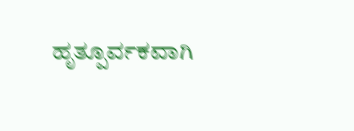ಹೃತ್ಪೂರ್ವಕವಾಗಿ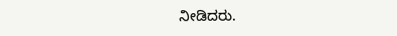ನೀಡಿದರು.